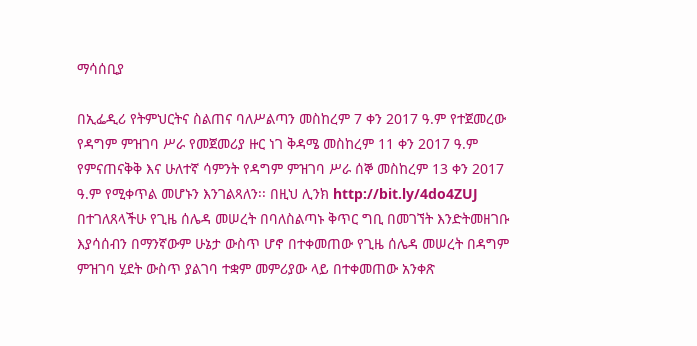ማሳሰቢያ

በኢፌዲሪ የትምህርትና ስልጠና ባለሥልጣን መስከረም 7 ቀን 2017 ዓ.ም የተጀመረው የዳግም ምዝገባ ሥራ የመጀመሪያ ዙር ነገ ቅዳሜ መስከረም 11 ቀን 2017 ዓ.ም የምናጠናቅቅ እና ሁለተኛ ሳምንት የዳግም ምዝገባ ሥራ ሰኞ መስከረም 13 ቀን 2017 ዓ.ም የሚቀጥል መሆኑን እንገልጻለን፡፡ በዚህ ሊንክ http://bit.ly/4do4ZUJ በተገለጸላችሁ የጊዜ ሰሌዳ መሠረት በባለስልጣኑ ቅጥር ግቢ በመገኘት እንድትመዘገቡ እያሳሰብን በማንኛውም ሁኔታ ውስጥ ሆኖ በተቀመጠው የጊዜ ሰሌዳ መሠረት በዳግም ምዝገባ ሂደት ውስጥ ያልገባ ተቋም መምሪያው ላይ በተቀመጠው አንቀጽ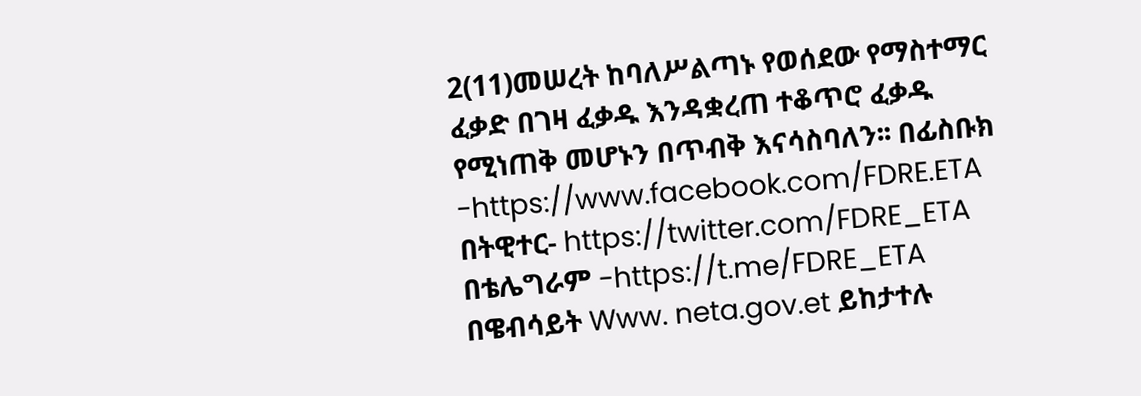2(11)መሠረት ከባለሥልጣኑ የወሰደው የማስተማር ፈቃድ በገዛ ፈቃዱ እንዳቋረጠ ተቆጥሮ ፈቃዱ የሚነጠቅ መሆኑን በጥብቅ እናሳስባለን፡፡ በፊስቡክ -https://www.facebook.com/FDRE.ETA በትዊተር- https://twitter.com/FDRE_ETA በቴሌግራም -https://t.me/FDRE_ETA በዌብሳይት Www. neta.gov.et ይከታተሉ